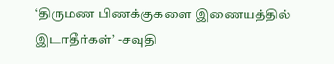‘திருமண பிணக்குகளை இணையத்தில் இடாதீர்கள்’ -சவுதி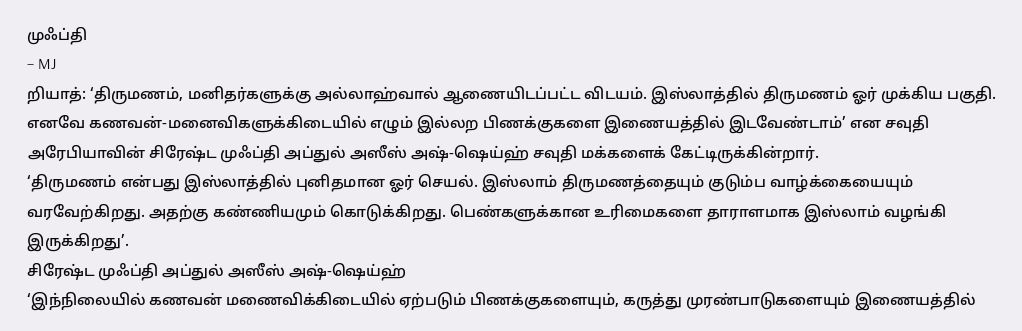முஃப்தி
– MJ
றியாத்: ‘திருமணம், மனிதர்களுக்கு அல்லாஹ்வால் ஆணையிடப்பட்ட விடயம். இஸ்லாத்தில் திருமணம் ஓர் முக்கிய பகுதி. எனவே கணவன்-மனைவிகளுக்கிடையில் எழும் இல்லற பிணக்குகளை இணையத்தில் இடவேண்டாம்’ என சவுதி அரேபியாவின் சிரேஷ்ட முஃப்தி அப்துல் அஸீஸ் அஷ்-ஷெய்ஹ் சவுதி மக்களைக் கேட்டிருக்கின்றார்.
‘திருமணம் என்பது இஸ்லாத்தில் புனிதமான ஓர் செயல். இஸ்லாம் திருமணத்தையும் குடும்ப வாழ்க்கையையும் வரவேற்கிறது. அதற்கு கண்ணியமும் கொடுக்கிறது. பெண்களுக்கான உரிமைகளை தாராளமாக இஸ்லாம் வழங்கி இருக்கிறது’.
சிரேஷ்ட முஃப்தி அப்துல் அஸீஸ் அஷ்-ஷெய்ஹ்
‘இந்நிலையில் கணவன் மணைவிக்கிடையில் ஏற்படும் பிணக்குகளையும், கருத்து முரண்பாடுகளையும் இணையத்தில்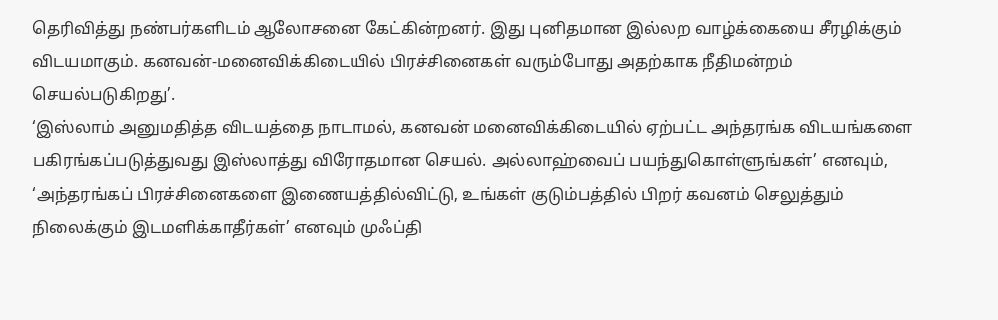தெரிவித்து நண்பர்களிடம் ஆலோசனை கேட்கின்றனர். இது புனிதமான இல்லற வாழ்க்கையை சீரழிக்கும் விடயமாகும். கனவன்-மனைவிக்கிடையில் பிரச்சினைகள் வரும்போது அதற்காக நீதிமன்றம் செயல்படுகிறது’.
‘இஸ்லாம் அனுமதித்த விடயத்தை நாடாமல், கனவன் மனைவிக்கிடையில் ஏற்பட்ட அந்தரங்க விடயங்களை பகிரங்கப்படுத்துவது இஸ்லாத்து விரோதமான செயல். அல்லாஹ்வைப் பயந்துகொள்ளுங்கள்’ எனவும், ‘அந்தரங்கப் பிரச்சினைகளை இணையத்தில்விட்டு, உங்கள் குடும்பத்தில் பிறர் கவனம் செலுத்தும் நிலைக்கும் இடமளிக்காதீர்கள்’ எனவும் முஃப்தி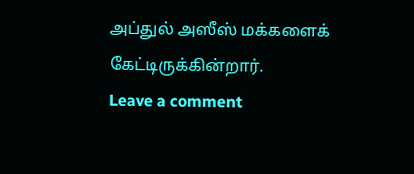அப்துல் அஸீஸ் மக்களைக் கேட்டிருக்கின்றார்.
Leave a comment